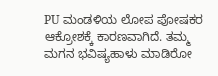PU ಮಂಡಳಿಯ ಲೋಪ ಪೋಷಕರ ಆಕ್ರೋಶಕ್ಕೆ ಕಾರಣವಾಗಿದೆ. ತಮ್ಮ ಮಗನ ಭವಿಷ್ಯಹಾಳು ಮಾಡಿರೋ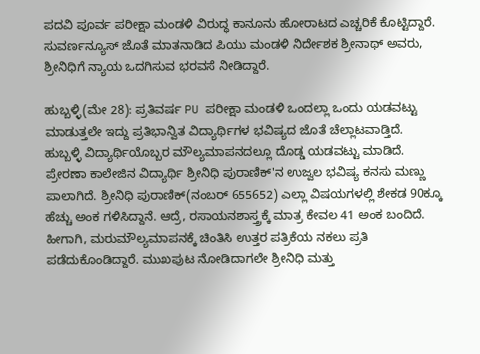ಪದವಿ ಪೂರ್ವ ಪರೀಕ್ಷಾ ಮಂಡಳಿ ವಿರುದ್ಧ ಕಾನೂನು ಹೋರಾಟದ ಎಚ್ಚರಿಕೆ ಕೊಟ್ಟಿದ್ದಾರೆ. ಸುವರ್ಣನ್ಯೂಸ್ ಜೊತೆ ಮಾತನಾಡಿದ ಪಿಯು ಮಂಡಳಿ ನಿರ್ದೇಶಕ ಶ್ರೀನಾಥ್ ಅವರು, ಶ್ರೀನಿಧಿಗೆ ನ್ಯಾಯ ಒದಗಿಸುವ ಭರವಸೆ ನೀಡಿದ್ದಾರೆ.

ಹುಬ್ಬಳ್ಳಿ(ಮೇ 28): ಪ್ರತಿವರ್ಷ PU ಪರೀಕ್ಷಾ ಮಂಡಳಿ ಒಂದಲ್ಲಾ ಒಂದು ಯಡವಟ್ಟು ಮಾಡುತ್ತಲೇ ಇದ್ದು ಪ್ರತಿಭಾನ್ವಿತ ವಿದ್ಯಾರ್ಥಿಗಳ ಭವಿಷ್ಯದ ಜೊತೆ ಚೆಲ್ಲಾಟವಾಡ್ತಿದೆ. ಹುಬ್ಬಳ್ಳಿ ವಿದ್ಯಾರ್ಥಿಯೊಬ್ಬರ ಮೌಲ್ಯಮಾಪನದಲ್ಲೂ ದೊಡ್ಡ ಯಡವಟ್ಟು ಮಾಡಿದೆ. ಪ್ರೇರಣಾ ಕಾಲೇಜಿನ ವಿದ್ಯಾರ್ಥಿ ಶ್ರೀನಿಧಿ ಪುರಾಣಿಕ್'ನ ಉಜ್ವಲ ಭವಿಷ್ಯ ಕನಸು ಮಣ್ಣು ಪಾಲಾಗಿದೆ. ಶ್ರೀನಿಧಿ ಪುರಾಣಿಕ್(ನಂಬರ್ 655652) ಎಲ್ಲಾ ವಿಷಯಗಳಲ್ಲಿ ಶೇಕಡ 90ಕ್ಕೂ ಹೆಚ್ಚು ಅಂಕ‌ ಗಳಿಸಿದ್ದಾನೆ. ಆದ್ರೆ, ರಸಾಯನಶಾಸ್ತ್ರಕ್ಕೆ ಮಾತ್ರ ಕೇವಲ 41 ಅಂಕ ಬಂದಿದೆ. ಹೀಗಾಗಿ, ಮರುಮೌಲ್ಯಮಾಪನಕ್ಕೆ ಚಿಂತಿಸಿ ಉತ್ತರ ಪತ್ರಿಕೆಯ ನಕಲು ಪ್ರತಿ ಪಡೆದುಕೊಂಡಿದ್ದಾರೆ. ಮುಖಪುಟ ನೋಡಿದಾಗಲೇ ಶ್ರೀನಿಧಿ ಮತ್ತು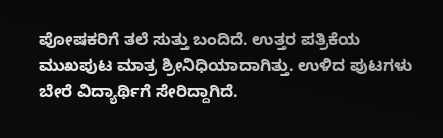ಪೋಷಕರಿಗೆ ತಲೆ ಸುತ್ತು ಬಂದಿದೆ. ಉತ್ತರ ಪತ್ರಿಕೆಯ ಮುಖಪುಟ ಮಾತ್ರ ಶ್ರೀನಿಧಿಯಾದಾಗಿತ್ತು. ಉಳಿದ ಪುಟಗಳು ಬೇರೆ ವಿದ್ಯಾರ್ಥಿಗೆ ಸೇರಿದ್ದಾಗಿದೆ.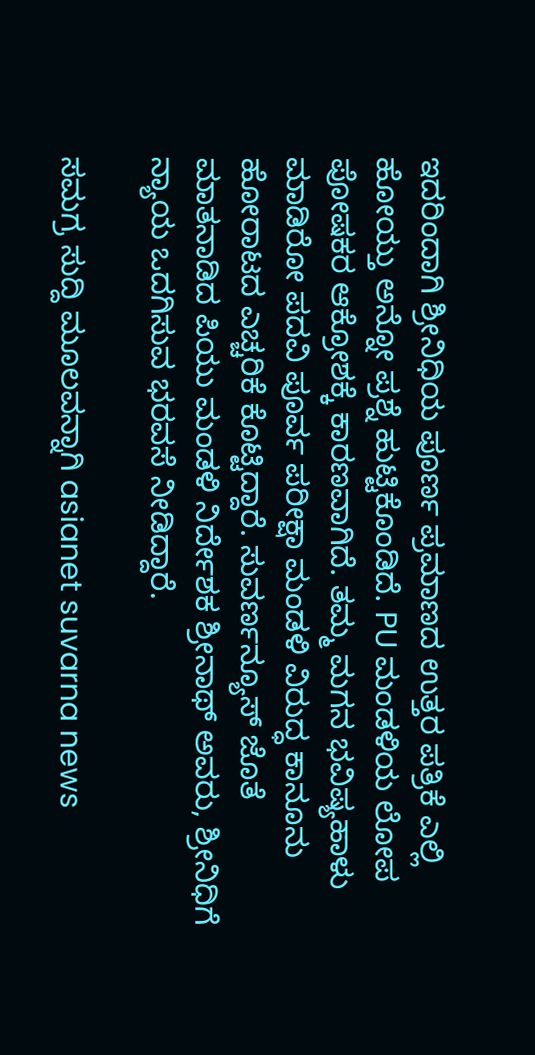ಇದರಿಂದಾಗಿ ಶ್ರೀನಿಧಿಯ ಪೂರ್ಣ ಪ್ರಮಾಣದ ಉತ್ತರ ಪತ್ರಿಕೆ‌ ಎಲ್ಲಿ ಹೋಯ್ತು ಅನ್ನೋ ಪ್ರಶ್ನೆ ಹುಟ್ಟಿಕೊಂಡಿದೆ. PU ಮಂಡಳಿಯ ಲೋಪ ಪೋಷಕರ ಆಕ್ರೋಶಕ್ಕೆ ಕಾರಣವಾಗಿದೆ. ತಮ್ಮ ಮಗನ ಭವಿಷ್ಯಹಾಳು ಮಾಡಿರೋ ಪದವಿ ಪೂರ್ವ ಪರೀಕ್ಷಾ ಮಂಡಳಿ ವಿರುದ್ಧ ಕಾನೂನು ಹೋರಾಟದ ಎಚ್ಚರಿಕೆ ಕೊಟ್ಟಿದ್ದಾರೆ. ಸುವರ್ಣನ್ಯೂಸ್ ಜೊತೆ ಮಾತನಾಡಿದ ಪಿಯು ಮಂಡಳಿ ನಿರ್ದೇಶಕ ಶ್ರೀನಾಥ್ ಅವರು, ಶ್ರೀನಿಧಿಗೆ ನ್ಯಾಯ ಒದಗಿಸುವ ಭರವಸೆ ನೀಡಿದ್ದಾರೆ.

ಸಮಗ್ರ ಸುದ್ದಿ ಮೂಲವನ್ನಾಗಿ asianet suvarna news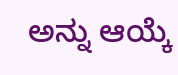ಅನ್ನು ಆಯ್ಕೆ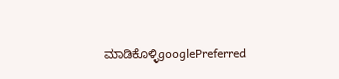ಮಾಡಿಕೊಳ್ಳಿgooglePreferred